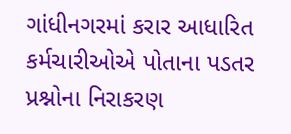ગાંધીનગરમાં કરાર આધારિત કર્મચારીઓએ પોતાના પડતર પ્રશ્નોના નિરાકરણ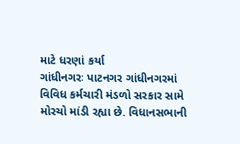માટે ધરણાં કર્યા
ગાંધીનગરઃ પાટનગર ગાંધીનગરમાં વિવિધ કર્મચારી મંડળો સરકાર સામે મોરચો માંડી રહ્યા છે. વિધાનસભાની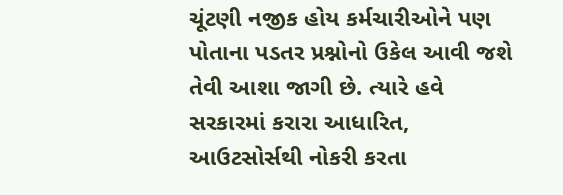ચૂંટણી નજીક હોય કર્મચારીઓને પણ પોતાના પડતર પ્રશ્નોનો ઉકેલ આવી જશે તેવી આશા જાગી છે. ત્યારે હવે સરકારમાં કરારા આધારિત, આઉટસોર્સથી નોકરી કરતા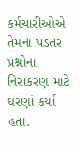કર્મચારીઓએ તેમના પડતર પ્રશ્નોના નિરાકરણ માટે ઘરણાં કર્યા હતા.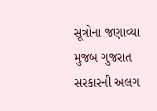સૂત્રોના જણાવ્યા મુજબ ગુજરાત સરકારની અલગ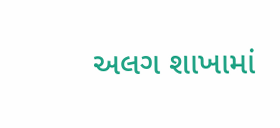અલગ શાખામાં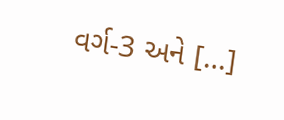વર્ગ-3 અને […]